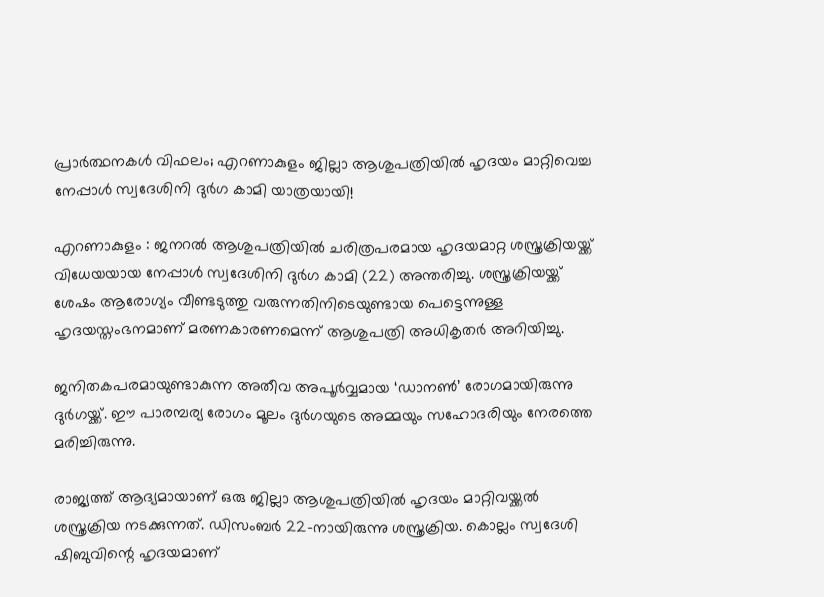പ്രാര്‍ത്ഥനകള്‍ വിഫലം; എറണാകുളം ജില്ലാ ആശുപത്രിയില്‍ ഹൃദയം മാറ്റിവെച്ച നേപ്പാള്‍ സ്വദേശിനി ദുര്‍ഗ കാമി യാത്രയായി!

എറണാകുളം : ജനറല്‍ ആശുപത്രിയില്‍ ചരിത്രപരമായ ഹൃദയമാറ്റ ശസ്ത്രക്രിയയ്ക്ക് വിധേയയായ നേപ്പാള്‍ സ്വദേശിനി ദുര്‍ഗ കാമി (22) അന്തരിച്ചു. ശസ്ത്രക്രിയയ്ക്ക് ശേഷം ആരോഗ്യം വീണ്ടടുത്തു വരുന്നതിനിടെയുണ്ടായ പെട്ടെന്നുള്ള ഹൃദയസ്തംഭനമാണ് മരണകാരണമെന്ന് ആശുപത്രി അധികൃതര്‍ അറിയിച്ചു.

ജനിതകപരമായുണ്ടാകുന്ന അതീവ അപൂര്‍വ്വമായ ‘ഡാനണ്‍’ രോഗമായിരുന്നു ദുര്‍ഗയ്ക്ക്. ഈ പാരമ്പര്യ രോഗം മൂലം ദുര്‍ഗയുടെ അമ്മയും സഹോദരിയും നേരത്തെ മരിച്ചിരുന്നു.

രാജ്യത്ത് ആദ്യമായാണ് ഒരു ജില്ലാ ആശുപത്രിയില്‍ ഹൃദയം മാറ്റിവയ്ക്കല്‍ ശസ്ത്രക്രിയ നടക്കുന്നത്. ഡിസംബര്‍ 22-നായിരുന്നു ശസ്ത്രക്രിയ. കൊല്ലം സ്വദേശി ഷിബുവിന്റെ ഹൃദയമാണ്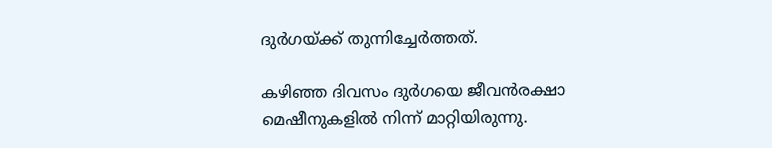ദുര്‍ഗയ്ക്ക് തുന്നിച്ചേര്‍ത്തത്.

കഴിഞ്ഞ ദിവസം ദുര്‍ഗയെ ജീവന്‍രക്ഷാ മെഷീനുകളില്‍ നിന്ന് മാറ്റിയിരുന്നു.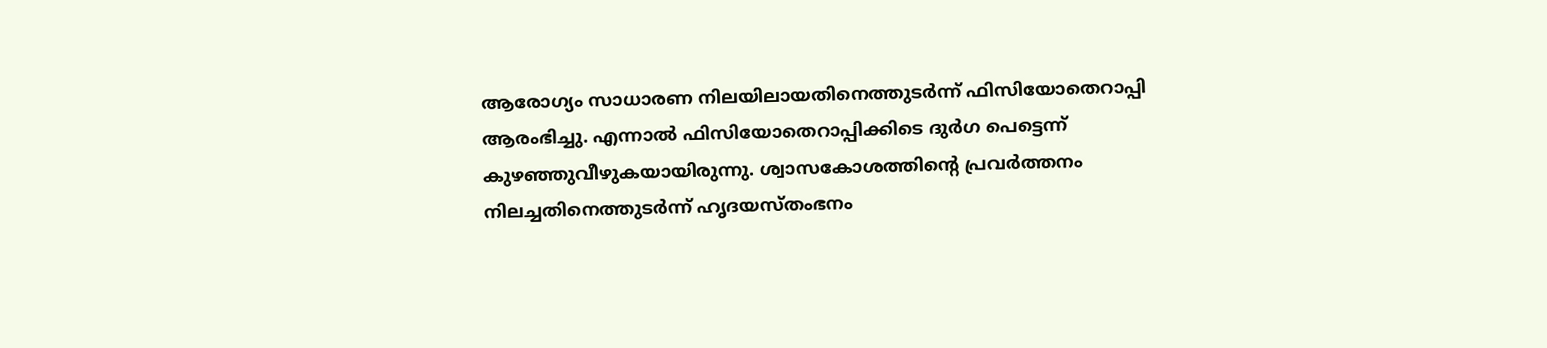ആരോഗ്യം സാധാരണ നിലയിലായതിനെത്തുടര്‍ന്ന് ഫിസിയോതെറാപ്പി ആരംഭിച്ചു. എന്നാല്‍ ഫിസിയോതെറാപ്പിക്കിടെ ദുര്‍ഗ പെട്ടെന്ന് കുഴഞ്ഞുവീഴുകയായിരുന്നു. ശ്വാസകോശത്തിന്റെ പ്രവര്‍ത്തനം നിലച്ചതിനെത്തുടര്‍ന്ന് ഹൃദയസ്തംഭനം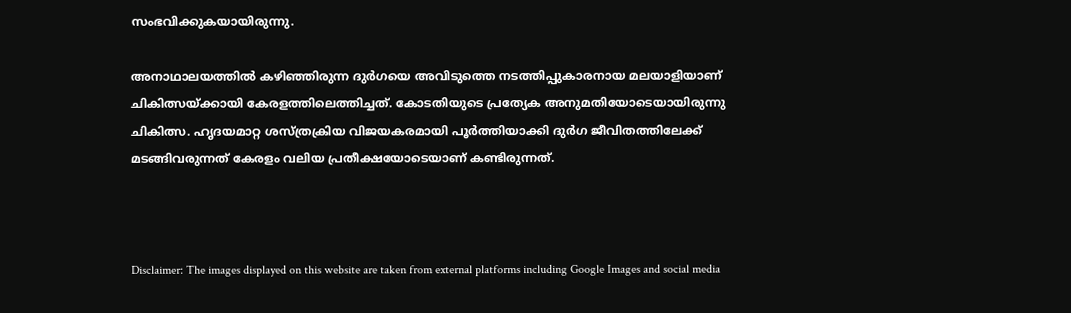സംഭവിക്കുകയായിരുന്നു.

അനാഥാലയത്തില്‍ കഴിഞ്ഞിരുന്ന ദുര്‍ഗയെ അവിടുത്തെ നടത്തിപ്പുകാരനായ മലയാളിയാണ് ചികിത്സയ്ക്കായി കേരളത്തിലെത്തിച്ചത്. കോടതിയുടെ പ്രത്യേക അനുമതിയോടെയായിരുന്നു ചികിത്സ. ഹൃദയമാറ്റ ശസ്ത്രക്രിയ വിജയകരമായി പൂര്‍ത്തിയാക്കി ദുര്‍ഗ ജീവിതത്തിലേക്ക് മടങ്ങിവരുന്നത് കേരളം വലിയ പ്രതീക്ഷയോടെയാണ് കണ്ടിരുന്നത്.



Disclaimer: The images displayed on this website are taken from external platforms including Google Images and social media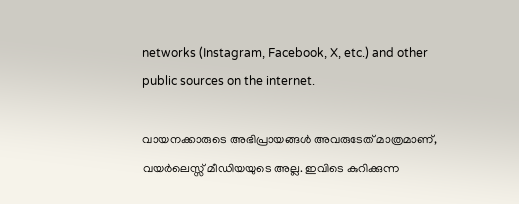networks (Instagram, Facebook, X, etc.) and other public sources on the internet.

വായനക്കാരുടെ അഭിപ്രായങ്ങള്‍ അവരുടേത് മാത്രമാണ്, വയർലെസ്സ് മീഡിയയുടെ അല്ല. ഇവിടെ കുറിക്കുന്ന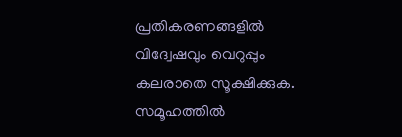പ്രതികരണങ്ങളിൽ വിദ്വേഷവും വെറുപ്പും കലരാതെ സൂക്ഷിക്കുക. സമൂഹത്തിൽ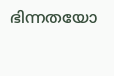ഭിന്നതയോ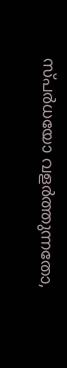സ്‌പർധയോ വളർത്തുന്നതോ,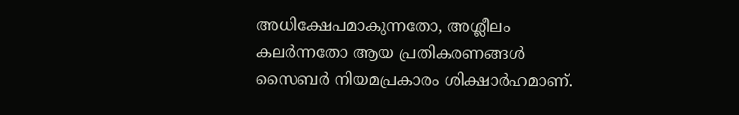അധിക്ഷേപമാകുന്നതോ, അശ്ലീലം കലർന്നതോ ആയ പ്രതികരണങ്ങൾ സൈബർ നിയമപ്രകാരം ശിക്ഷാർഹമാണ്.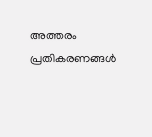അത്തരം പ്രതികരണങ്ങൾ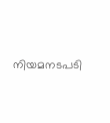നിയമനടപടി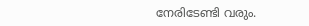നേരിടേണ്ടി വരും.